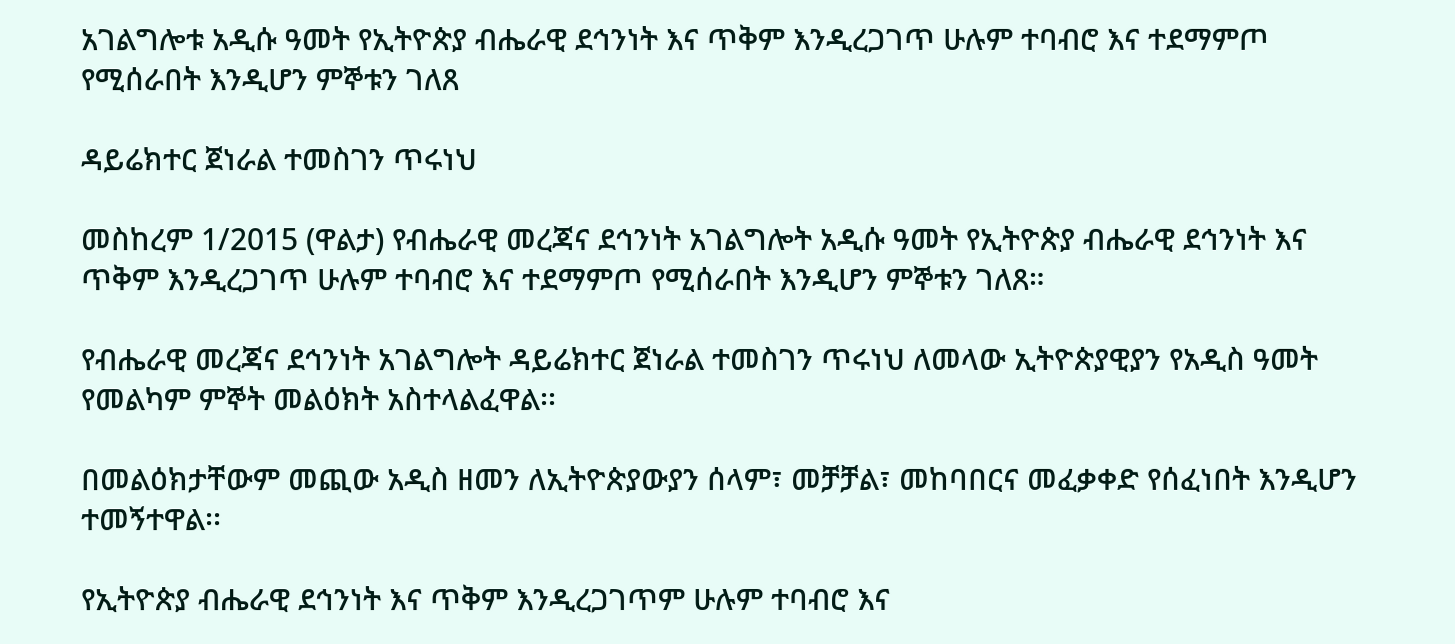አገልግሎቱ አዲሱ ዓመት የኢትዮጵያ ብሔራዊ ደኅንነት እና ጥቅም እንዲረጋገጥ ሁሉም ተባብሮ እና ተደማምጦ የሚሰራበት እንዲሆን ምኞቱን ገለጸ

ዳይሬክተር ጀነራል ተመስገን ጥሩነህ

መስከረም 1/2015 (ዋልታ) የብሔራዊ መረጃና ደኅንነት አገልግሎት አዲሱ ዓመት የኢትዮጵያ ብሔራዊ ደኅንነት እና ጥቅም እንዲረጋገጥ ሁሉም ተባብሮ እና ተደማምጦ የሚሰራበት እንዲሆን ምኞቱን ገለጸ።

የብሔራዊ መረጃና ደኅንነት አገልግሎት ዳይሬክተር ጀነራል ተመስገን ጥሩነህ ለመላው ኢትዮጵያዊያን የአዲስ ዓመት የመልካም ምኞት መልዕክት አስተላልፈዋል፡፡

በመልዕክታቸውም መጪው አዲስ ዘመን ለኢትዮጵያውያን ሰላም፣ መቻቻል፣ መከባበርና መፈቃቀድ የሰፈነበት እንዲሆን ተመኝተዋል፡፡

የኢትዮጵያ ብሔራዊ ደኅንነት እና ጥቅም እንዲረጋገጥም ሁሉም ተባብሮ እና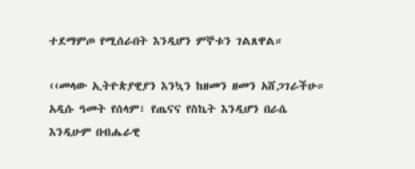ተደማምጦ የሚሰራበት እንዲሆን ምኞቱን ገልጸዋል።

‹‹መላው ኢትዮጵያዊያን እንኳን ከዘመን ዘመን አሸጋገራችሁ። አዲሱ ዓመት የሰላም፣ የጤናና የስኬት እንዲሆን በራሴ እንዲሁም በብሔራዊ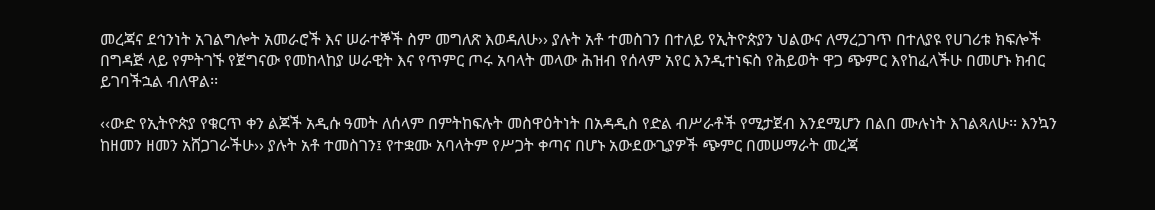መረጃና ደኅንነት አገልግሎት አመራሮች እና ሠራተኞች ስም መግለጽ እወዳለሁ›› ያሉት አቶ ተመስገን በተለይ የኢትዮጵያን ህልውና ለማረጋገጥ በተለያዩ የሀገሪቱ ክፍሎች በግዳጅ ላይ የምትገኙ የጀግናው የመከላከያ ሠራዊት እና የጥምር ጦሩ አባላት መላው ሕዝብ የሰላም አየር እንዲተነፍስ የሕይወት ዋጋ ጭምር እየከፈላችሁ በመሆኑ ክብር ይገባችኋል ብለዋል፡፡

‹‹ውድ የኢትዮጵያ የቁርጥ ቀን ልጆች አዲሱ ዓመት ለሰላም በምትከፍሉት መስዋዕትነት በአዳዲስ የድል ብሥራቶች የሚታጀብ እንደሚሆን በልበ ሙሉነት እገልጻለሁ፡፡ እንኳን ከዘመን ዘመን አሸጋገራችሁ›› ያሉት አቶ ተመስገን፤ የተቋሙ አባላትም የሥጋት ቀጣና በሆኑ አውደውጊያዎች ጭምር በመሠማራት መረጃ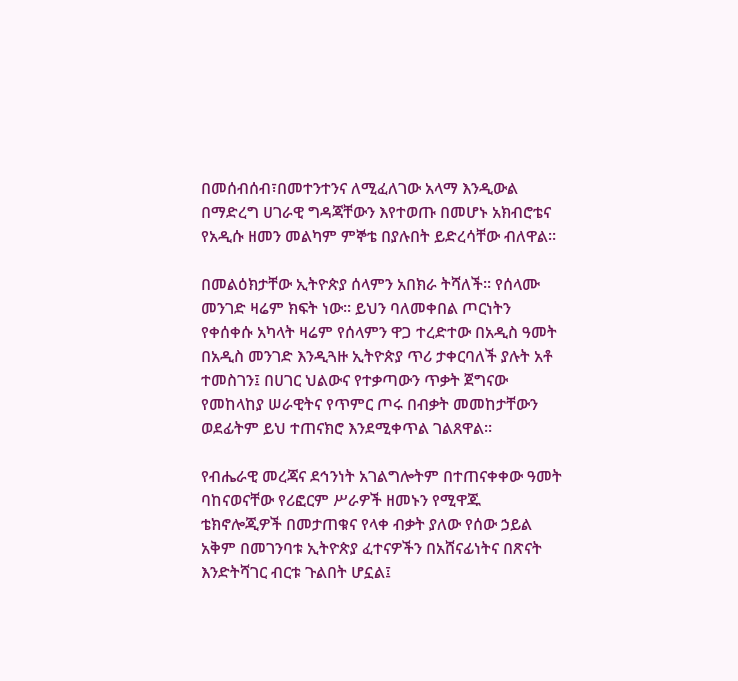በመሰብሰብ፣በመተንተንና ለሚፈለገው አላማ እንዲውል በማድረግ ሀገራዊ ግዳጃቸውን እየተወጡ በመሆኑ አክብሮቴና የአዲሱ ዘመን መልካም ምኞቴ በያሉበት ይድረሳቸው ብለዋል፡፡

በመልዕክታቸው ኢትዮጵያ ሰላምን አበክራ ትሻለች፡፡ የሰላሙ መንገድ ዛሬም ክፍት ነው፡፡ ይህን ባለመቀበል ጦርነትን የቀሰቀሱ አካላት ዛሬም የሰላምን ዋጋ ተረድተው በአዲስ ዓመት በአዲስ መንገድ እንዲጓዙ ኢትዮጵያ ጥሪ ታቀርባለች ያሉት አቶ ተመስገን፤ በሀገር ህልውና የተቃጣውን ጥቃት ጀግናው የመከላከያ ሠራዊትና የጥምር ጦሩ በብቃት መመከታቸውን ወደፊትም ይህ ተጠናክሮ እንደሚቀጥል ገልጸዋል፡፡

የብሔራዊ መረጃና ደኅንነት አገልግሎትም በተጠናቀቀው ዓመት ባከናወናቸው የሪፎርም ሥራዎች ዘመኑን የሚዋጁ ቴክኖሎጂዎች በመታጠቁና የላቀ ብቃት ያለው የሰው ኃይል አቅም በመገንባቱ ኢትዮጵያ ፈተናዎችን በአሸናፊነትና በጽናት እንድትሻገር ብርቱ ጉልበት ሆኗል፤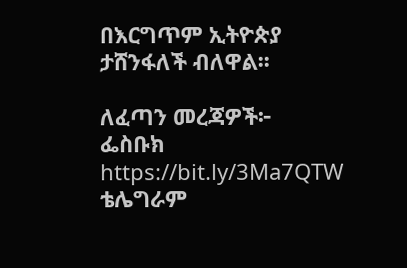በእርግጥም ኢትዮጵያ ታሸንፋለች ብለዋል፡፡

ለፈጣን መረጃዎች፦
ፌስቡክ https://bit.ly/3Ma7QTW
ቴሌግራም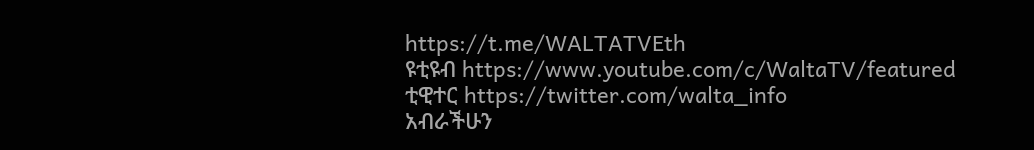https://t.me/WALTATVEth
ዩቲዩብ https://www.youtube.com/c/WaltaTV/featured
ቲዊተር https://twitter.com/walta_info
አብራችሁን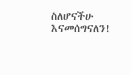ስለሆናችሁ እናመሰግናለን!